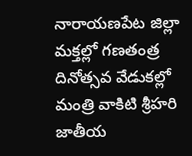నారాయణపేట జిల్లా మక్తల్లో గణతంత్ర దినోత్సవ వేడుకల్లో మంత్రి వాకిటి శ్రీహరి జాతీయ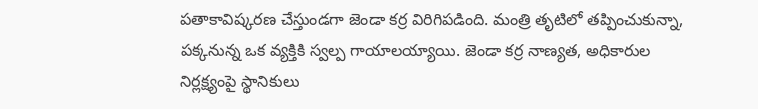పతాకావిష్కరణ చేస్తుండగా జెండా కర్ర విరిగిపడింది. మంత్రి తృటిలో తప్పించుకున్నా, పక్కనున్న ఒక వ్యక్తికి స్వల్ప గాయాలయ్యాయి. జెండా కర్ర నాణ్యత, అధికారుల నిర్లక్ష్యంపై స్థానికులు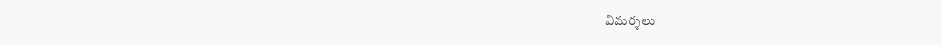విమర్శలు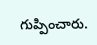గుప్పించారు.